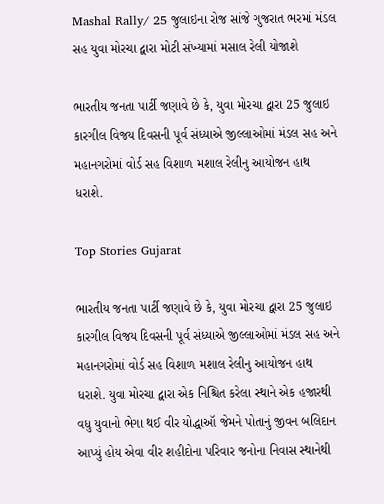Mashal Rally/ 25 જુલાઇના રોજ સાંજે ગુજરાત ભરમાં મંડલ સહ યુવા મોરચા દ્વારા મોટી સંખ્યામાં મસાલ રેલી યોજાશે

ભારતીય જનતા પાર્ટી જણાવે છે કે, યુવા મોરચા દ્વારા 25 જુલાઇ કારગીલ વિજય દિવસની પૂર્વ સંધ્યાએ જીલ્લાઓમાં મંડલ સહ અને મહાનગરોમાં વોર્ડ સહ વિશાળ મશાલ રેલીનુ આયોજન હાથ ધરાશે.

Top Stories Gujarat

ભારતીય જનતા પાર્ટી જણાવે છે કે, યુવા મોરચા દ્વારા 25 જુલાઇ કારગીલ વિજય દિવસની પૂર્વ સંધ્યાએ જીલ્લાઓમાં મંડલ સહ અને મહાનગરોમાં વોર્ડ સહ વિશાળ મશાલ રેલીનુ આયોજન હાથ ધરાશે. યુવા મોરચા દ્વારા એક નિશ્ચિત કરેલા સ્થાને એક હજારથી વધુ યુવાનો ભેગા થઈ વીર યોદ્ધાઑ જેમને પોતાનું જીવન બલિદાન આપ્યું હોય એવા વીર શહીદોના પરિવાર જનોના નિવાસ સ્થાનેથી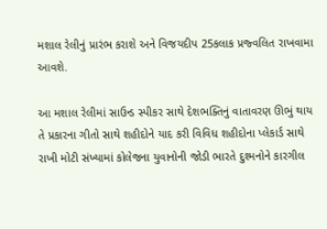મશાલ રેલીનું પ્રારંભ કરાશે અને વિજયદીપ 25કલાક પ્રજ્વલિત રાખવામા આવશે.

આ મશાલ રેલીમાં સાઉન્ડ સ્પીકર સાથે દેશભક્તિનું વાતાવરણ ઊભું થાય તે પ્રકારના ગીતો સાથે શહીદોને યાદ કરી વિવિધ શહીદોના પ્લેકાર્ડ સાથે રાખી મોટી સંખ્યામાં કોલેજના યુવાનોની જોડી ભારતે દુશ્મનોને કારગીલ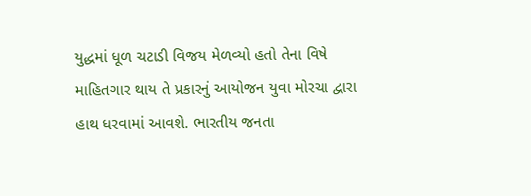યુદ્ધમાં ધૂળ ચટાડી વિજય મેળવ્યો હતો તેના વિષે માહિતગાર થાય તે પ્રકારનું આયોજન યુવા મોરચા દ્વારા હાથ ધરવામાં આવશે. ભારતીય જનતા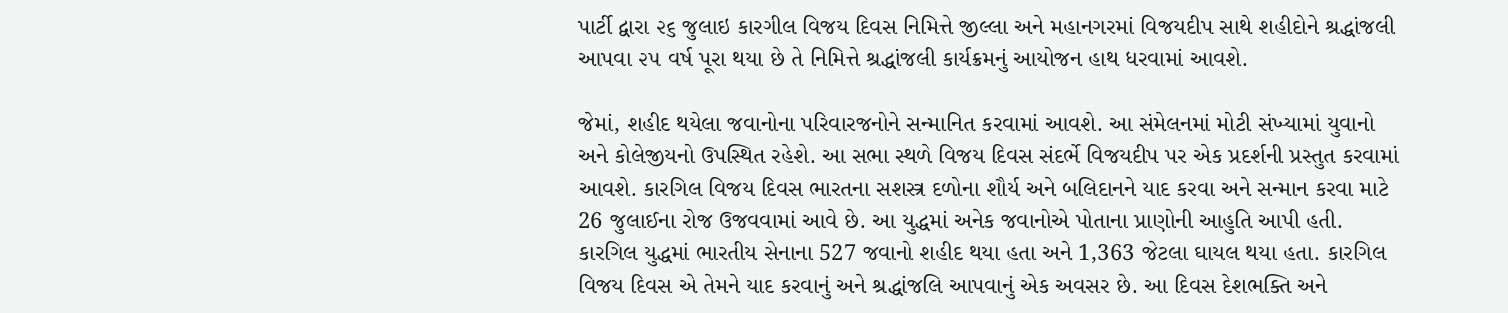પાર્ટી દ્વારા ૨૬ જુલાઇ કારગીલ વિજય દિવસ નિમિત્તે જીલ્લા અને મહાનગરમાં વિજયદીપ સાથે શહીદોને શ્રદ્ધાંજલી આપવા ૨૫ વર્ષ પૂરા થયા છે તે નિમિત્તે શ્રદ્ધાંજલી કાર્યક્રમનું આયોજન હાથ ધરવામાં આવશે.

જેમાં, શહીદ થયેલા જવાનોના પરિવારજનોને સન્માનિત કરવામાં આવશે. આ સંમેલનમાં મોટી સંખ્યામાં યુવાનો અને કોલેજીયનો ઉપસ્થિત રહેશે. આ સભા સ્થળે વિજય દિવસ સંદર્ભે વિજયદીપ પર એક પ્રદર્શની પ્રસ્તુત કરવામાં આવશે. કારગિલ વિજય દિવસ ભારતના સશસ્ત્ર દળોના શૌર્ય અને બલિદાનને યાદ કરવા અને સન્માન કરવા માટે 26 જુલાઈના રોજ ઉજવવામાં આવે છે. આ યુદ્ધમાં અનેક જવાનોએ પોતાના પ્રાણોની આહુતિ આપી હતી. કારગિલ યુદ્ધમાં ભારતીય સેનાના 527 જવાનો શહીદ થયા હતા અને 1,363 જેટલા ઘાયલ થયા હતા. કારગિલ વિજય દિવસ એ તેમને યાદ કરવાનું અને શ્રદ્ધાંજલિ આપવાનું એક અવસર છે. આ દિવસ દેશભક્તિ અને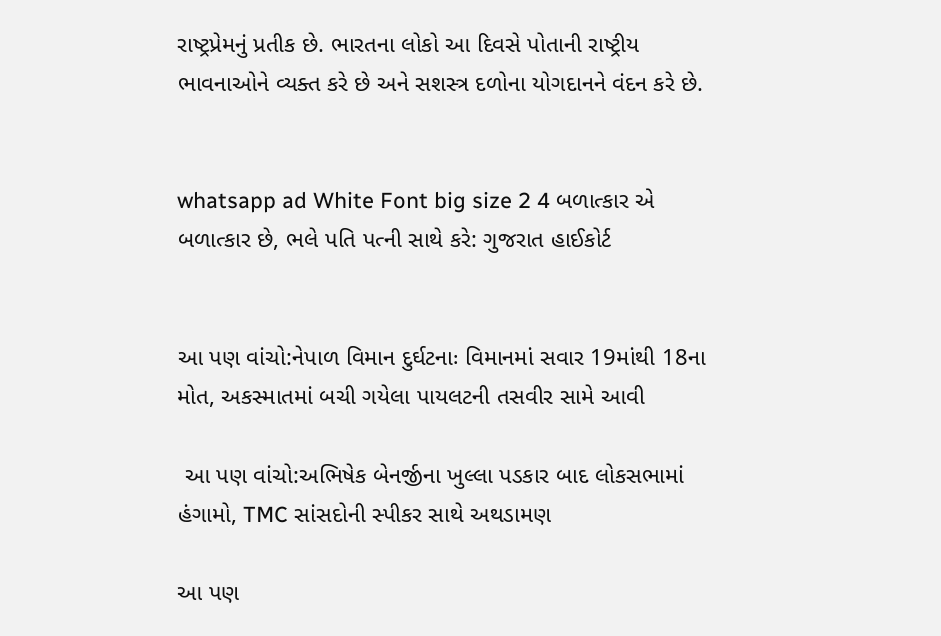રાષ્ટ્રપ્રેમનું પ્રતીક છે. ભારતના લોકો આ દિવસે પોતાની રાષ્ટ્રીય ભાવનાઓને વ્યક્ત કરે છે અને સશસ્ત્ર દળોના યોગદાનને વંદન કરે છે.


whatsapp ad White Font big size 2 4 બળાત્કાર એ બળાત્કાર છે, ભલે પતિ પત્ની સાથે કરે: ગુજરાત હાઈકોર્ટ


આ પણ વાંચો:નેપાળ વિમાન દુર્ઘટનાઃ વિમાનમાં સવાર 19માંથી 18ના મોત, અકસ્માતમાં બચી ગયેલા પાયલટની તસવીર સામે આવી

 આ પણ વાંચો:અભિષેક બેનર્જીના ખુલ્લા પડકાર બાદ લોકસભામાં હંગામો, TMC સાંસદોની સ્પીકર સાથે અથડામણ

આ પણ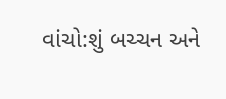વાંચો:શું બચ્ચન અને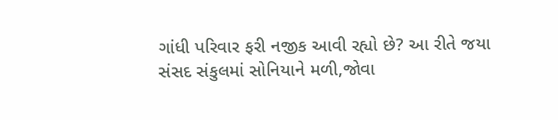ગાંધી પરિવાર ફરી નજીક આવી રહ્યો છે? આ રીતે જયા સંસદ સંકુલમાં સોનિયાને મળી,જોવા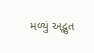મળ્યું અદ્ભુત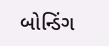બોન્ડિંગ